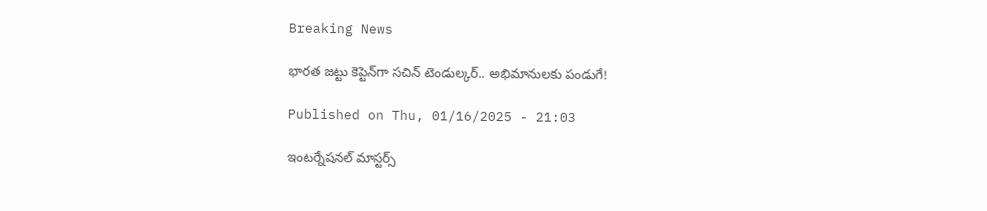Breaking News

భారత జట్టు కెప్టెన్‌గా సచిన్‌ టెండుల్కర్‌.. అభిమానులకు పండుగే!

Published on Thu, 01/16/2025 - 21:03

ఇంటర్నేషనల్‌ మాస్టర్స్‌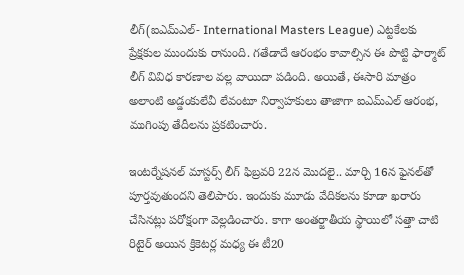లీగ్‌(ఐఎమ్‌ఎల్‌- International Masters League) ఎట్టకేలకు ప్రేక్షకుల ముందుకు రానుంది. గతేడాదే ఆరంభం కావాల్సిన ఈ పొట్టి ఫార్మాట్‌ లీగ్‌ వివిధ కారణాల వల్ల వాయిదా పడింది. అయితే, ఈసారి మాత్రం అలాంటి అడ్డంకులేవీ లేవంటూ నిర్వాహకులు తాజాగా ఐఎమ్‌ఎల్‌ ఆరంభ, ముగింపు తేదీలను ప్రకటించారు.

ఇంటర్నేషనల్‌ మాస్టర్స్‌ లీగ్‌ ఫిబ్రవరి 22న మొదలై.. మార్చి 16న ఫైనల్‌తో పూర్తవుతుందని తెలిపారు. ఇందుకు మూడు వేదికలను కూడా ఖరారు చేసినట్లు పరోక్షంగా వెల్లడించారు. కాగా అంతర్జాతీయ స్థాయిలో సత్తా చాటి రిటైర్‌ అయిన క్రికెటర్ల మధ్య ఈ టీ20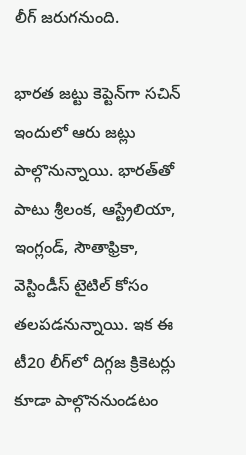లీగ్‌ జరుగనుంది.

భారత జట్టు కెప్టెన్‌గా సచిన్‌
ఇందులో ఆరు జట్లు పాల్గొనున్నాయి. భారత్‌తో పాటు శ్రీలంక, ఆస్ట్రేలియా, ఇంగ్లండ్‌, సౌతాఫ్రికా, వెస్టిండీస్‌ టైటిల్‌ కోసం తలపడనున్నాయి. ఇక ఈ టీ20 లీగ్‌లో దిగ్గజ క్రికెటర్లు కూడా పాల్గొననుండటం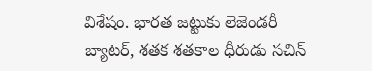విశేషం. భారత జట్టుకు లెజెండరీ బ్యాటర్‌, శతక శతకాల ధీరుడు సచిన్‌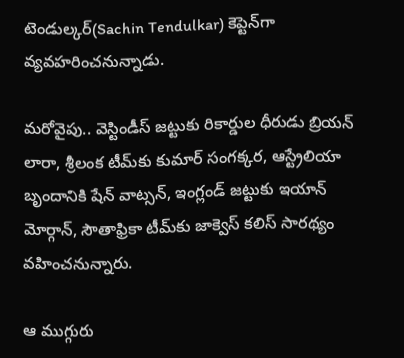టెండుల్కర్‌(Sachin Tendulkar) కెప్టెన్‌గా వ్యవహరించనున్నాడు.

మరోవైపు.. వెస్టిండీస్‌ జట్టుకు రికార్డుల ధీరుడు బ్రియన్‌ లారా, శ్రీలంక టీమ్‌కు కుమార్‌ సంగక్కర, ఆస్ట్రేలియా బృందానికి షేన్‌ వాట్సన్‌, ఇంగ్లండ్‌ జట్టుకు ఇయాన్‌ మోర్గాన్‌, సౌతాఫ్రికా టీమ్‌కు జాక్వెస్‌ కలిస్‌ సారథ్యం వహించనున్నారు.

ఆ ముగ్గురు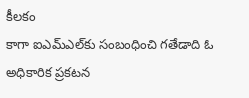కీలకం
కాగా ఐఎమ్‌ఎల్‌కు సంబంధించి గతేడాది ఓ అధికారిక ప్రకటన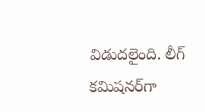విడుదలైంది. లీగ్‌ కమిషనర్‌గా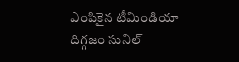ఎంపికైన టీమిండియా దిగ్గజం సునిల్‌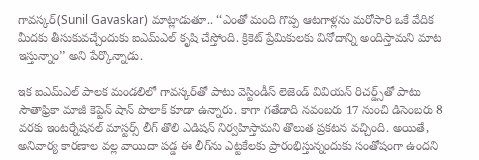గావస్కర్‌(Sunil Gavaskar) మాట్లాడుతూ.. ‘‘ఎంతో మంది గొప్ప ఆటగాళ్లను మరోసారి ఒకే వేదిక మీదకు తీసుకువచ్చేందుకు ఐఎమ్‌ఎల్‌ కృషి చేస్తోంది. క్రికెట్‌ ప్రేమికులకు వినోదాన్ని అందిస్తామని మాట ఇస్తున్నాం’’ అని పేర్కొన్నాడు.

ఇక ఐఎమ్‌ఎల్‌ పాలక మండలిలో గావస్కర్‌తో పాటు వెస్టిండీస్‌ లెజెండ్‌ వివియన్‌ రిచర్డ్స్‌తో పాటు సౌతాఫ్రికా మాజీ కెప్టెన్‌ షాన్‌ పొలాక్‌ కూడా ఉన్నారు. కాగా గతేడాది నవంబరు 17 నుంచి డిసెంబరు 8 వరకు ఇంటర్నేషనల్‌ మాస్టర్స్‌ లీగ్‌ తొలి ఎడిషన్‌ నిర్వహిస్తామని తొలుత ప్రకటన వచ్చింది. అయితే, అనివార్య కారణాల వల్ల వాయిదా పడ్డ ఈ లీగ్‌ను ఎట్టకేలకు ప్రారంభిస్తున్నందుకు సంతోషంగా ఉందని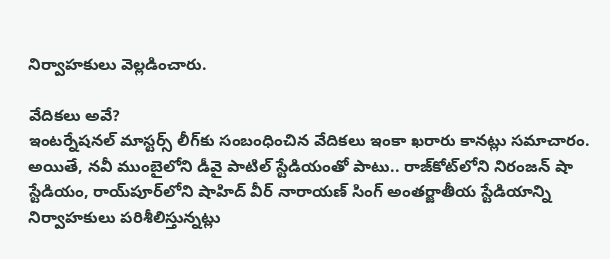నిర్వాహకులు వెల్లడించారు.

వేదికలు అవే?
ఇంటర్నేషనల్‌ మాస్టర్స్‌ లీగ్‌కు సంబంధించిన వేదికలు ఇంకా ఖరారు కానట్లు సమాచారం. అయితే, నవీ ముంబైలోని డీవై పాటిల్‌ స్టేడియంతో పాటు.. రాజ్‌కోట్‌లోని నిరంజన్‌ షా స్టేడియం, రాయ్‌పూర్‌లోని షాహిద్‌ వీర్‌ నారాయణ్‌ సింగ్‌ అంతర్జాతీయ స్టేడియాన్ని నిర్వాహకులు పరిశీలిస్తున్నట్లు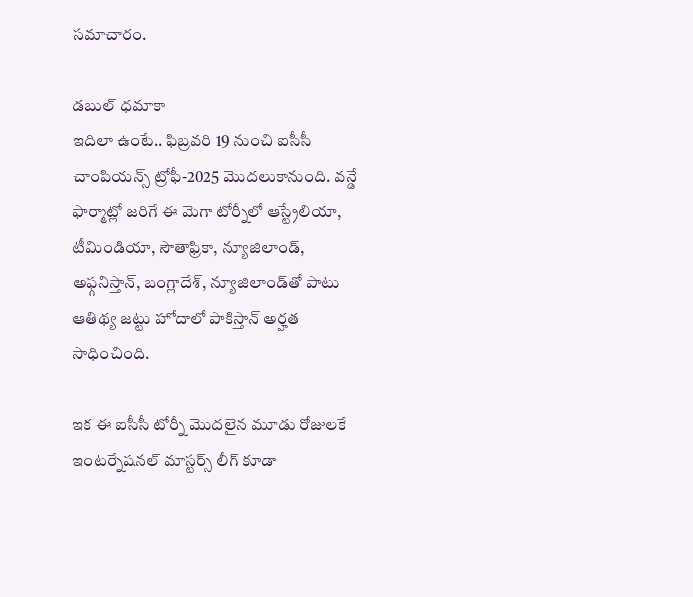సమాచారం.

డబుల్‌ ధమాకా
ఇదిలా ఉంటే.. ఫిబ్రవరి 19 నుంచి ఐసీసీ చాంపియన్స్‌ ట్రోఫీ-2025 మొదలుకానుంది. వన్డే ఫార్మాట్లో జరిగే ఈ మెగా టోర్నీలో ఆస్ట్రేలియా, టీమిండియా, సౌతాఫ్రికా, న్యూజిలాండ్‌, అఫ్గనిస్తాన్‌, బంగ్లాదేశ్‌, న్యూజిలాండ్‌తో పాటు ఆతిథ్య జట్టు హోదాలో పాకిస్తాన్‌ అర్హత సాధించింది.

ఇక ఈ ఐసీసీ టోర్నీ మొదలైన మూడు రోజులకే ఇంటర్నేషనల్‌ మాస్టర్స్‌ లీగ్‌ కూడా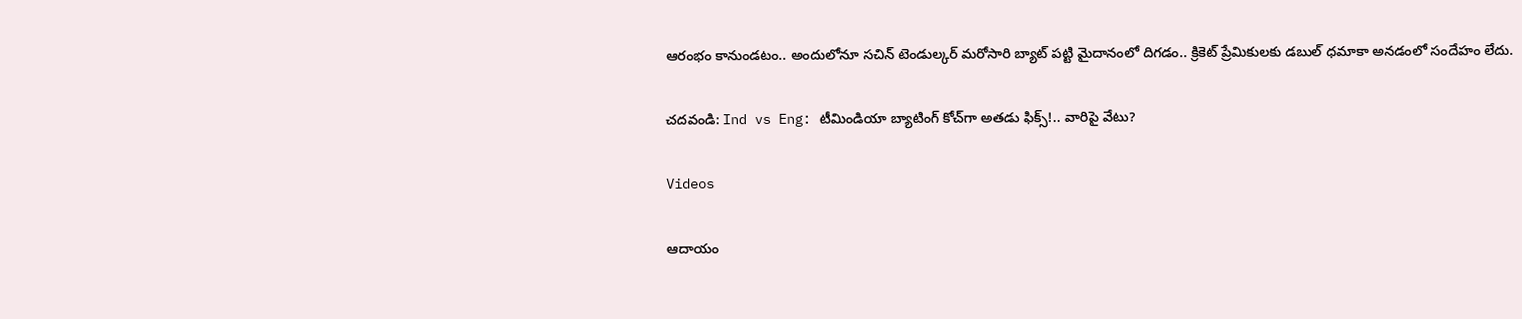ఆరంభం కానుండటం.. అందులోనూ సచిన్‌ టెండుల్కర్‌ మరోసారి బ్యాట్‌ పట్టి మైదానంలో దిగడం.. క్రికెట్‌ ప్రేమికులకు డబుల్‌ ధమాకా అనడంలో సందేహం లేదు.

చదవండి: Ind vs Eng: టీమిండియా బ్యాటింగ్‌ కోచ్‌గా అతడు ఫిక్స్‌!.. వారిపై వేటు?

Videos

ఆదాయం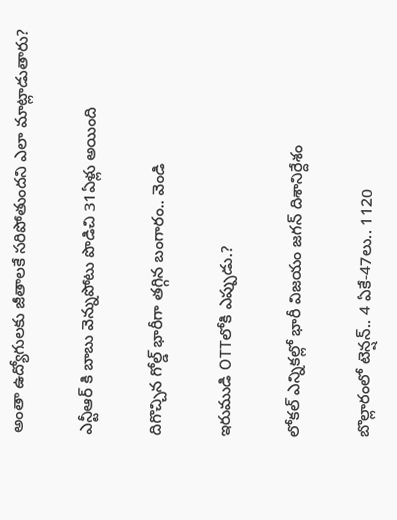అంతా ఉద్యోగులకు జీతాలకే సరిపోతుందని ఎలా మాట్లాడుతారు?

ఎన్టీఆర్ కి బాబు వెన్నుపోటు పొడిచి 31ఏళ్లు అయింది

దిగొచ్చిన గోల్డ్ భారీగా తగ్గిన బంగారం.. వెండి

ఇరుముడి OTTలోకి ఎప్పుడు.?

లోకల్ ఎన్నికల్లో భారీ విజయం జగన్ దిశానిర్దేశం

బొల్లారంలో టెన్షన్.. 4 ఏకే-47లు.. 1120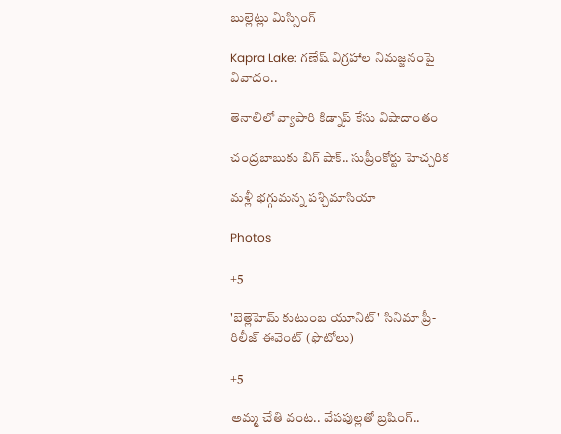బుల్లెట్లు మిస్సింగ్

Kapra Lake: గణేష్ విగ్రహాల నిమజ్జనంపై వివాదం..

తెనాలిలో వ్యాపారి కిడ్నాప్ కేసు విషాదాంతం

చంద్రబాబుకు బిగ్ షాక్.. సుప్రీంకోర్టు హెచ్చరిక

మళ్లీ భగ్గుమన్న పశ్చిమాసియా

Photos

+5

'బెత్లెహెమ్ కుటుంబ యూనిట్' సినిమా ప్రీ-రిలీజ్ ఈవెంట్ (ఫొటోలు)

+5

అమ్మ చేతి వంట.. వేపపుల్లతో బ్రషింగ్..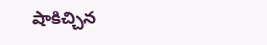షాకిచ్చిన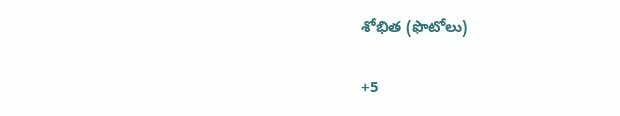శోభిత (ఫొటోలు)

+5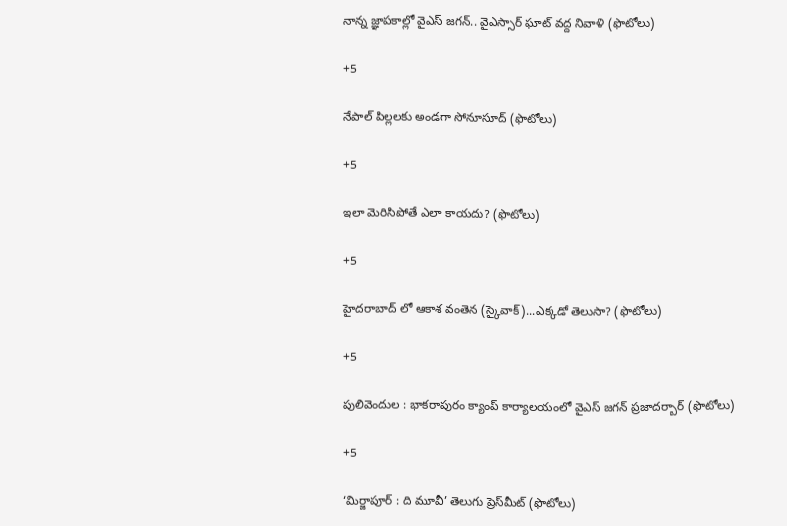నాన్న జ్ఞాపకాల్లో వైఎస్‌ జగన్‌.. వైఎస్సార్‌ ఘాట్‌ వద్ద నివాళి (ఫొటోలు)

+5

నేపాల్ పిల్లలకు అండగా సోనూసూద్ (ఫొటోలు)

+5

ఇలా మెరిసిపోతే ఎలా కాయదు? (ఫొటోలు)

+5

హైదరాబాద్ లో ఆకాశ వంతెన (స్కైవాక్)...ఎక్కడో తెలుసా? (ఫొటోలు)

+5

పులివెందుల : భాకరాపురం క్యాంప్‌ కార్యాలయంలో వైఎస్‌ జగన్‌ ప్రజాదర్బార్‌ (ఫొటోలు)

+5

‘మిర్జాపూర్‌ : ది మూవీ’ తెలుగు ప్రెస్‌మీట్‌ (ఫొటోలు)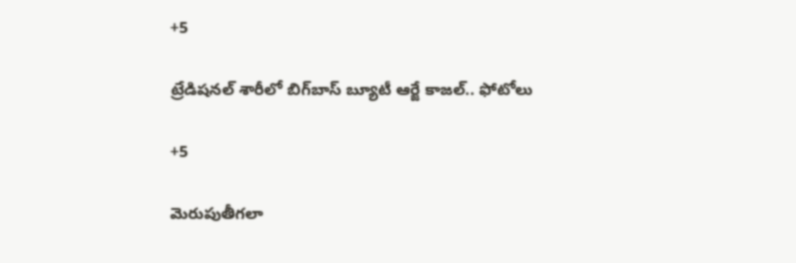+5

ట్రేడిషనల్ శారీలో బిగ్‌బాస్‌ బ్యూటీ ఆర్జే కాజల్.. ఫోటోలు

+5

మెరుపుతీగలా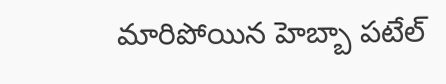మారిపోయిన హెబ్బా పటేల్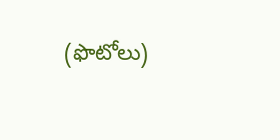(ఫొటోలు)